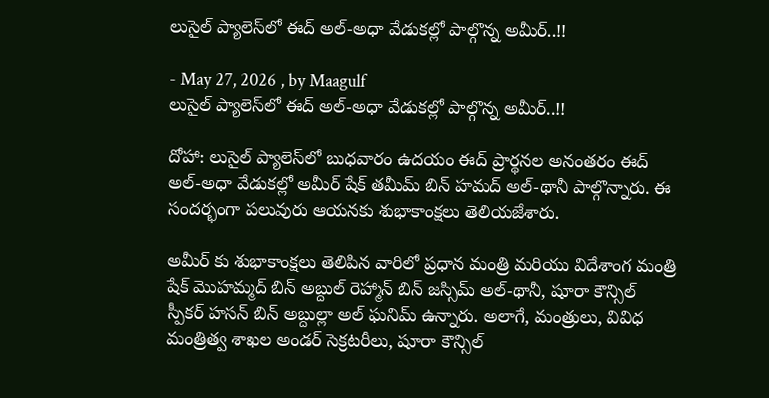లుసైల్ ప్యాలెస్‌లో ఈద్ అల్-అధా వేడుకల్లో పాల్గొన్న అమీర్..!!

- May 27, 2026 , by Maagulf
లుసైల్ ప్యాలెస్‌లో ఈద్ అల్-అధా వేడుకల్లో పాల్గొన్న అమీర్..!!

దోహా: లుసైల్ ప్యాలెస్‌లో బుధవారం ఉదయం ఈద్ ప్రార్థనల అనంతరం ఈద్ అల్-అధా వేడుకల్లో అమీర్ షేక్ తమీమ్ బిన్ హమద్ అల్-థానీ పాల్గొన్నారు. ఈ సందర్భంగా పలువురు ఆయనకు శుభాకాంక్షలు తెలియజేశారు.

అమీర్ కు శుభాకాంక్షలు తెలిపిన వారిలో ప్రధాన మంత్రి మరియు విదేశాంగ మంత్రి షేక్ మొహమ్మద్ బిన్ అబ్దుల్ రెహ్మాన్ బిన్ జస్సిమ్ అల్-థానీ, షూరా కౌన్సిల్ స్పీకర్ హసన్ బిన్ అబ్దుల్లా అల్ ఘనిమ్ ఉన్నారు. అలాగే, మంత్రులు, వివిధ మంత్రిత్వ శాఖల అండర్ సెక్రటరీలు, షూరా కౌన్సిల్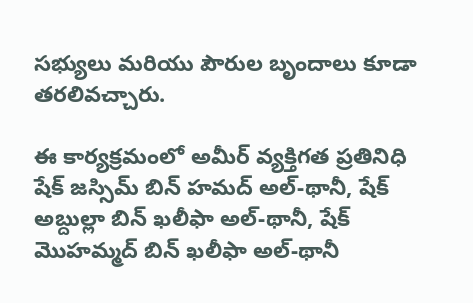సభ్యులు మరియు పౌరుల బృందాలు కూడా తరలివచ్చారు.

ఈ కార్యక్రమంలో అమీర్ వ్యక్తిగత ప్రతినిధి షేక్ జస్సిమ్ బిన్ హమద్ అల్-థానీ, షేక్ అబ్దుల్లా బిన్ ఖలీఫా అల్-థానీ, షేక్ మొహమ్మద్ బిన్ ఖలీఫా అల్-థానీ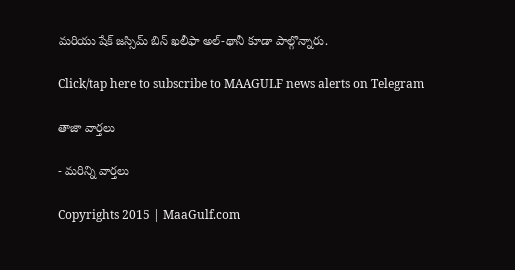మరియు షేక్ జస్సిమ్ బిన్ ఖలీఫా అల్-థానీ కూడా పాల్గొన్నారు.

Click/tap here to subscribe to MAAGULF news alerts on Telegram

తాజా వార్తలు

- మరిన్ని వార్తలు

Copyrights 2015 | MaaGulf.com